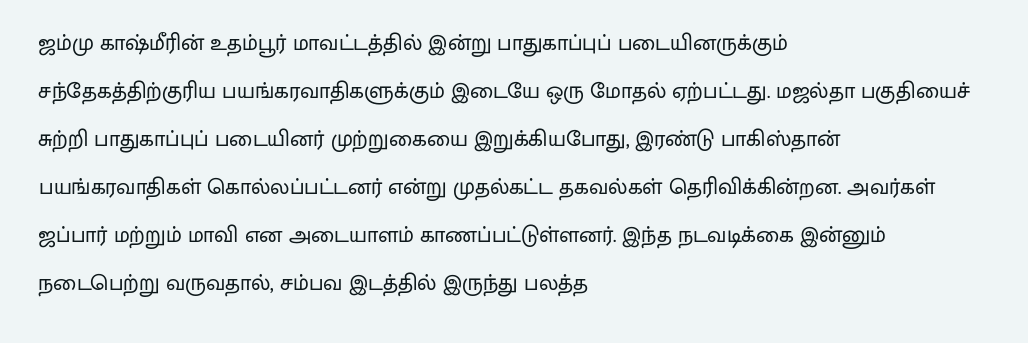ஜம்மு காஷ்மீரின் உதம்பூர் மாவட்டத்தில் இன்று பாதுகாப்புப் படையினருக்கும் சந்தேகத்திற்குரிய பயங்கரவாதிகளுக்கும் இடையே ஒரு மோதல் ஏற்பட்டது. மஜல்தா பகுதியைச் சுற்றி பாதுகாப்புப் படையினர் முற்றுகையை இறுக்கியபோது, இரண்டு பாகிஸ்தான் பயங்கரவாதிகள் கொல்லப்பட்டனர் என்று முதல்கட்ட தகவல்கள் தெரிவிக்கின்றன. அவர்கள் ஜப்பார் மற்றும் மாவி என அடையாளம் காணப்பட்டுள்ளனர். இந்த நடவடிக்கை இன்னும் நடைபெற்று வருவதால், சம்பவ இடத்தில் இருந்து பலத்த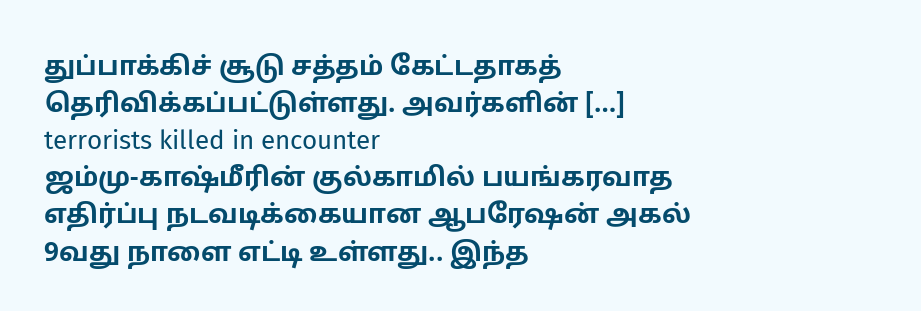துப்பாக்கிச் சூடு சத்தம் கேட்டதாகத் தெரிவிக்கப்பட்டுள்ளது. அவர்களின் […]
terrorists killed in encounter
ஜம்மு-காஷ்மீரின் குல்காமில் பயங்கரவாத எதிர்ப்பு நடவடிக்கையான ஆபரேஷன் அகல் 9வது நாளை எட்டி உள்ளது.. இந்த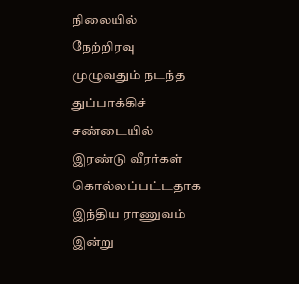நிலையில் நேற்றிரவு முழுவதும் நடந்த துப்பாக்கிச் சண்டையில் இரண்டு வீரர்கள் கொல்லப்பட்டதாக இந்திய ராணுவம் இன்று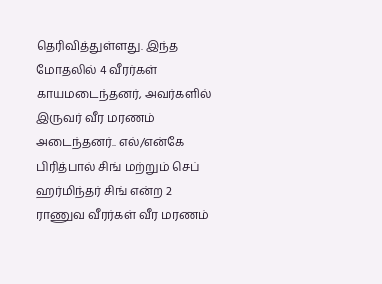தெரிவித்துள்ளது. இந்த மோதலில் 4 வீரர்கள் காயமடைந்தனர், அவர்களில் இருவர் வீர மரணம் அடைந்தனர்.. எல்/என்கே பிரித்பால் சிங் மற்றும் செப் ஹர்மிந்தர் சிங் என்ற 2 ராணுவ வீரர்கள் வீர மரணம்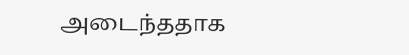அடைந்ததாக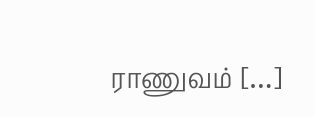ராணுவம் […]